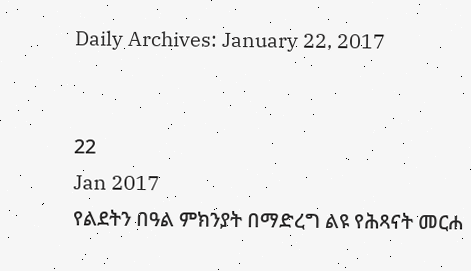Daily Archives: January 22, 2017


22
Jan 2017
የልደትን በዓል ምክንያት በማድረግ ልዩ የሕጻናት መርሐ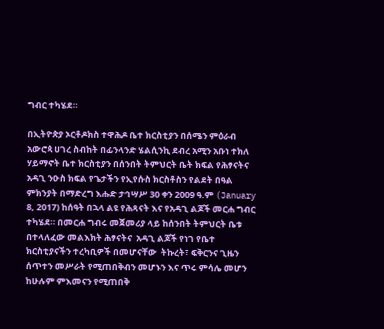ግብር ተካሄደ።

በኢትዮጵያ ኦርቶዶክስ ተዋሕዶ ቤተ ክርስቲያን በሰሜን ምዕራብ አውሮጳ ሀገረ ስብከት በፊንላንድ ሄልሲንኪ ደብረ አሚን አቡነ ተክለ ሃይማኖት ቤተ ክርስቲያን በሰንበት ትምህርት ቤት ክፍል የሕፃናትና  አዳጊ ንዑስ ክፍል የጌታችን የኢየሱስ ክርስቶስን የልደት በዓል ምክንያት በማድረግ እሑድ ታኅሣሥ 30 ቀን 2009 ዓ.ም (January 8, 2017) ከሰዓት በኋላ ልዩ የሕጻናት እና የአዳጊ ልጆች መርሐ ግብር ተካሄደ። በመርሐ ግብሩ መጀመሪያ ላይ ከሰንበት ትምህርት ቤቱ በተላለፈው መልእክት ሕፃናትና  አዳጊ ልጆች የነገ የቤተ ክርስቲያናችን ተረካቢዎች በመሆናቸው  ትኩረት፣ ፍቅርንና ጊዜን ሰጥተን መሥራት የሚጠበቅብን መሆኑን እና ጥሩ ምሳሌ መሆን ከሁሉም ምእመናን የሚጠበቅ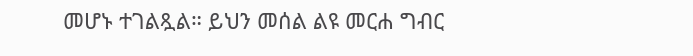መሆኑ ተገልጿል። ይህን መሰል ልዩ መርሐ ግብር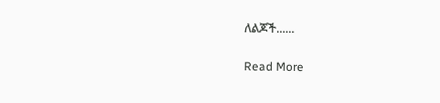ለልጆች......

Read More